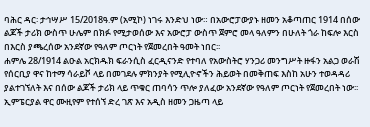ባሕር ዳር፡ ታኅሣሥ 15/2018ዓ.ም (አሚኮ) ነገሩ እንድህ ነው። በአውሮፓውያኑ ዘመን አቆጣጠር 1914 በሰው ልጆች ታሪክ ውስጥ ሁሌም በክፉ የሚታወሰው እና አውሮፓ ውስጥ ጀምሮ መላ ዓለምን በሁለት ጎራ ከፍሎ እርስ በእርስ ያጫረሰው አንደኛው የዓለም ጦርነት የጀመረበት ዓመት ነበር፡፡
ሐምሌ 28/1914 ልዑል አርክዱክ ፍራንሲስ ፈርዲናንድ የተባለ የአውስትሮ ሃንጋሪ መንግሥት ዙፋን አልጋ ወራሽ የሰርቢያ ዋና ከተማ ሳራይቮ ላይ በመገደሉ ምክንያት የሚሊዮኖችን ሕይወት በመቅጠፍ እስከ አሁን ተወዳዳሪ ያልተገኘለት እና በሰው ልጆች ታሪክ ላይ ጥቁር ጠባሳን ጥሎ ያለፈው አንደኛው የዓለም ጦርነት የጀመረበት ነው፡፡
ኢምፔርያል ዋር ሙዚየም የተሰኘ ድረ ገጽ እና አዲስ ዘመን ጋዜጣ ላይ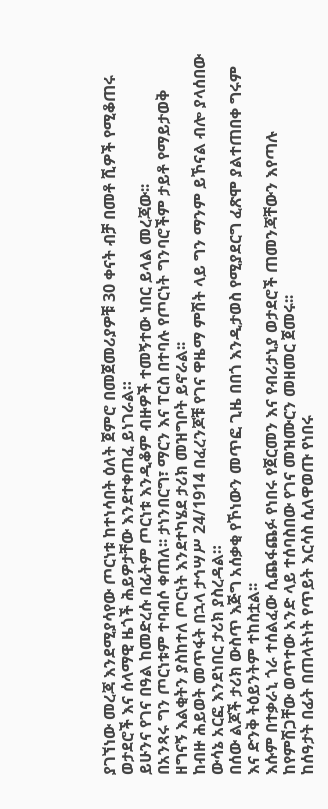ያገኘነው መረጃ እንደሚያሳየው ጦርነቱ ከተነሳበት ዕለት ጀምሮ በመጀመሪያዎቹ 30 ቀናት ብቻ በመቶ ሺዎች የሚቆጠሩ ወታደሮች እና ሰላማዊ ዜጎች ሕይዎታቸው እንደተቀጠፈ ይነገራል።
ይሁንና የገና በዓል ከመድረሱ በፊትም ጦርነቱ እንዲቆም ብዙዎች ተመኝተው ነበር ይላል መረጃው፡፡
በአንጻሩ ግን ጦርነቱም ተባብሶ ቀጠለ፡፡ ታነንበርግ፣ ማርን እና ፐርስ በተባሉ የጦርነት ግንባሮችም ታይቶ የማይታወቅ ዘግናኝ እልቂትን ያስከተለ ጦርነት እንደተካሄደ ታሪክ መዝግቦት ይኖራል፡፡
ከብዙ ሕይወት መጥፋት በኋላ ታኅሣሥ 24/1914 በፈረንጆቹ የገና ዋዜማ ምሽት ላይ ግን ማንም ይኾናል ብሎ ያላሰበው ውሳኔ አርፎ እንደነበር ታሪክ ያስረዳል።
በሰው ልጆች ታሪክ ውስጥ እጅግ አሰቃቂ የኾነውን መጥፎ ጊዜ በበጎ እንዲታወስ የሚያደርግ ፈጽሞ ያልተጠበቀ ግሩም እና ድንቅ ትዕይንትም ተከስቷል፡፡
እሱም በተቃራኒ ጎራ ተሰልፈው ሲጨፋጨፉ የነበሩ የጀርመን እና የብሪታኒያ ወታደሮች ጠመንጃቸውን እየጣሉ ከየምሽጋቸው ወጥተው አንድ ላይ ተሰባስበው የገና መዝሙርን መዘመር ጀመሩ፡፡
ከሰዓታት በፊት በጠላትነት የጥይት እርሳስ ሲለዋወጡ የነበሩ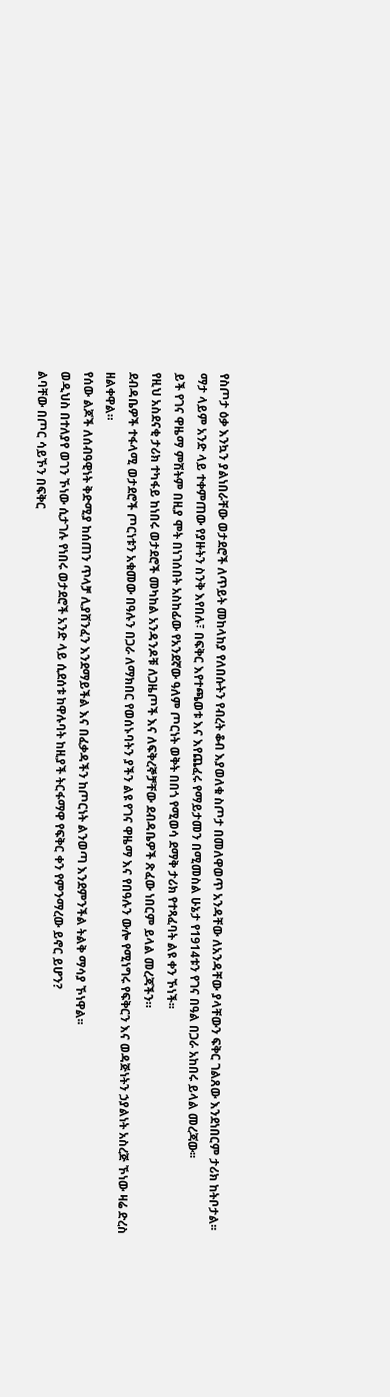የስጦታ ዕቃ እንኳን ያልነበራቸው ወታደሮች ለጥይት መከላከያ የለበሱትን የብረት ቆብ እያወለቁ ስጦታ በመለዋወጥ አንዳቸው ለአንዳቸው ያላቸውን ፍቅር ገልጸው እንደነበርም ታሪክ ከትቦታል፡፡
ማታ ላይም አንድ ላይ ተቀምጠው የያዙትን ስንቅ እየበሉ፣ በፍቅር እየተጫወቱ እና እየጨፈሩ የማይታመን በሚመስል ሁኔታ የ1914ቱን የገና በዓል በጋራ አከበሩ ይላል መረጃው፡፡
ይች የገና ዋዜማ ምሽትም በዚያ ሞት በነገሰበት አስከፊው የአንደኛው ዓለም ጦርነት ወቅት በበጎ የሚወሳ ደማቅ ታሪክ የተጻፈባት ልዩ ቀን ኾነች፡፡
የዚህ አስደናቂ ታሪክ ተካፋይ ከነበሩ ወታደሮች መካከል አንዳንዶቹ ለጋዜጦች እና ለፍቅረኞቻቸው ደብዳቤዎች ጽፈው ነበርም ይላል መረጃችን።
ደብዳቤዎች ተፋላሚ ወታደሮች ጦርነቱን አቁመው በዓሉን በጋራ ለማክበር የወሰኑባትን ያችን ልዩ የገና ዋዜማ እና የበዓሉን ውሎ የሚነግሩ የፍቅርን እና ወዳጅነትን ኃያልነት አስረጅ ኾነው ዛሬ ድረስ ዘልቀዋል።
የሰው ልጆች ለሰብዓዊነት ቅድሚያ ከሰጠን ጥላቻ ሊያሸንፈን እንደማይችል እና በፈቃዳችን ከጦርነት ልንወጣ እንደምንችል ትልቅ ማሳያ ኾነዋል፡፡
ወዲህስ በተለያየ ወገን ኾነው ሲታገሉ የነበሩ ወታደሮች አንድ ላይ ሲደሰቱ ከዋሉባት ከዚያች ትርፋማዋ የፍቅር ቀን የምንማረው ይኖር ይሆን?
ልባቸው በጦር ሳይኾን በፍቅር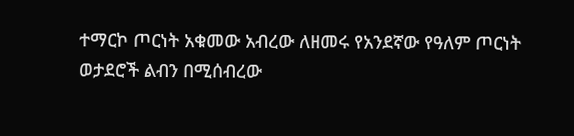ተማርኮ ጦርነት አቁመው አብረው ለዘመሩ የአንደኛው የዓለም ጦርነት ወታደሮች ልብን በሚሰብረው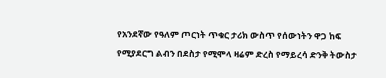የአንደኛው የዓለም ጦርነት ጥቁር ታሪክ ውስጥ የሰውነትን ዋጋ ከፍ የሚያደርግ ልብን በደስታ የሚሞላ ዛሬም ድረስ የማይረሳ ድንቅ ትውስታ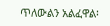ጥለውልን አልፈዋል፡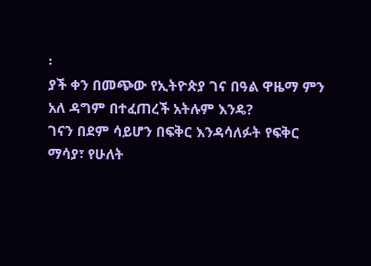፡
ያች ቀን በመጭው የኢትዮጵያ ገና በዓል ዋዜማ ምን አለ ዳግም በተፈጠረች አትሉም እንዴ?
ገናን በደም ሳይሆን በፍቅር እንዳሳለፉት የፍቅር ማሳያ፣ የሁለት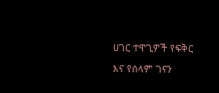ሀገር ተዋጊዎች የፍቅር እና የሰላም ገናን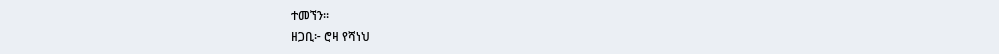ተመኘን።
ዘጋቢ፦ ሮዛ የሻነህ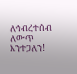ለኅብረተሰብ ለውጥ እንተጋለን!